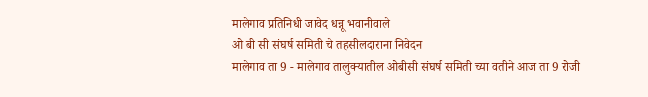मालेगाव प्रतिनिधी जावेद धन्नू भवानीवाले
ओ बी सी संघर्ष समिती चे तहसीलदाराना निवेदन
मालेगाव ता 9 - मालेगाव तालुक्यातील ओबीसी संघर्ष समिती च्या वतीने आज ता 9 रोजी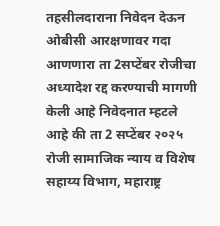तहसीलदाराना निवेदन देऊन ओबीसी आरक्षणावर गदा आणणारा ता 2सप्टेंबर रोजीचा अध्यादेश रद्द करण्याची मागणी केली आहे निवेदनात म्हटले आहे की ता 2 सप्टेंबर २०२५ रोजी सामाजिक न्याय व विशेष सहाय्य विभाग, महाराष्ट्र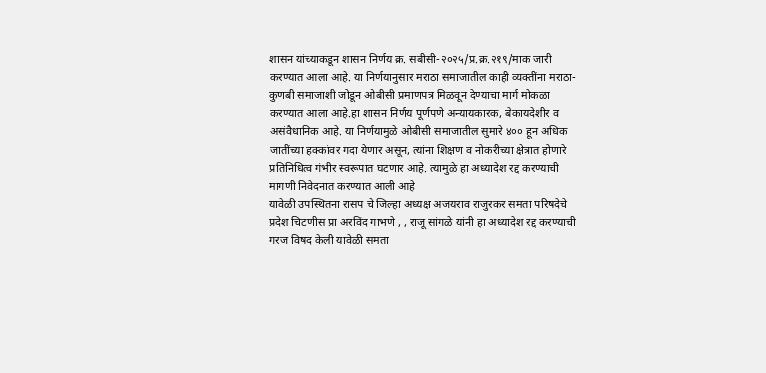शासन यांच्याकडून शासन निर्णय क्र. सबीसी-२०२५/प्र.क्र.२१९/माक जारी करण्यात आला आहे. या निर्णयानुसार मराठा समाजातील काही व्यक्तींना मराठा-कुणबी समाजाशी जोडून ओबीसी प्रमाणपत्र मिळवून देण्याचा मार्ग मोकळा करण्यात आला आहे.हा शासन निर्णय पूर्णपणे अन्यायकारक, बेकायदेशीर व असंवैधानिक आहे. या निर्णयामुळे ओबीसी समाजातील सुमारे ४०० हून अधिक जातींच्या हक्कांवर गदा येणार असून, त्यांना शिक्षण व नोकरीच्या क्षेत्रात होणारे प्रतिनिधित्व गंभीर स्वरूपात घटणार आहे. त्यामुळे हा अध्यादेश रद्द करण्याची मागणी निवेदनात करण्यात आली आहे
यावेळी उपस्थितना रासप चे जिल्हा अध्यक्ष अजयराव राजुरकर समता परिषदेचे प्रदेश चिटणीस प्रा अरविंद गाभणे , , राजू सांगळे यांनी हा अध्यादेश रद्द करण्याची गरज विषद केली यावेळी समता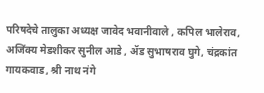परिषदेचे तालुका अध्यक्ष जावेद भवानीवाले , कपिल भालेराव, अजिंक्य मेडशीकर सुनील आडे , ॲड सुभाषराव घुगे, चंद्रकांत गायकवाड, श्री नाथ नंगे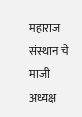महाराज संस्थान चे माजी अध्यक्ष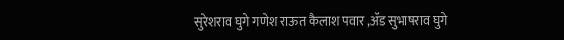सुरेशराव घुगे गणेश राऊत कैलाश पवार ,ॲड सुभाषराव घुगे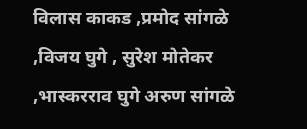विलास काकड ,प्रमोद सांगळे ,विजय घुगे , सुरेश मोतेकर ,भास्करराव घुगे अरुण सांगळे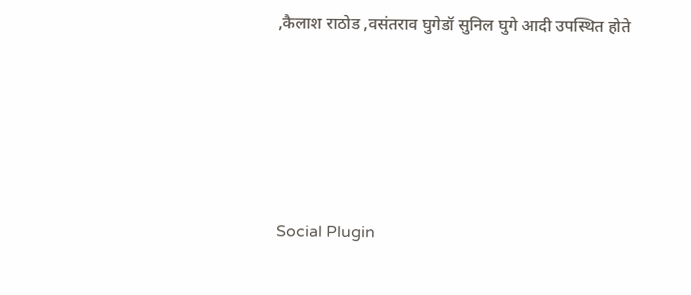,कैलाश राठोड ,वसंतराव घुगेडॉ सुनिल घुगे आदी उपस्थित होते





Social Plugin